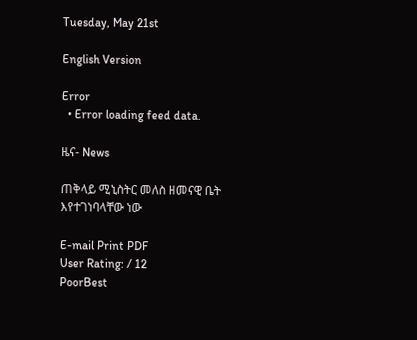Tuesday, May 21st

English Version

Error
  • Error loading feed data.

ዜና- News

ጠቅላይ ሚኒስትር መለስ ዘመናዊ ቤት እየተገነባላቸው ነው

E-mail Print PDF
User Rating: / 12
PoorBest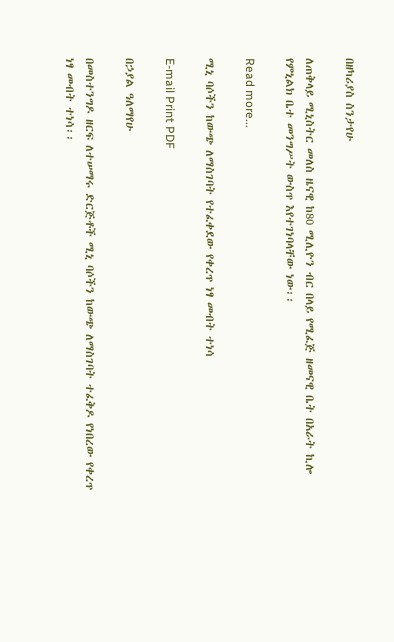በዘካሪያስ ስንታየሁ

ለጠቅላይ ሚኒስትር መለስ ዜናዊ ከ80 ሚሊዮን ብር በላይ የሚፈጅ ዘመናዊ ቤት በአራት ኪሎ የምኒልክ ቤተ መንግሥት ውስጥ እየተገነባላቸው ነው፡፡

Read more...

ሚኒ ባሶችን ከውጭ ለማስገባት የተፈቀደው የቀረጥ ነፃ መብት ተነሳ

E-mail Print PDF

በኃያል ዓለማየሁ

በመስተንግዶ ዘርፍ ለተሠማሩ ድርጅቶች ሚኒ ባሶችን ከውጭ ለማስገባት ተፈቅዶ የነበረው የቀረጥ ነፃ መብት ተነሳ፡፡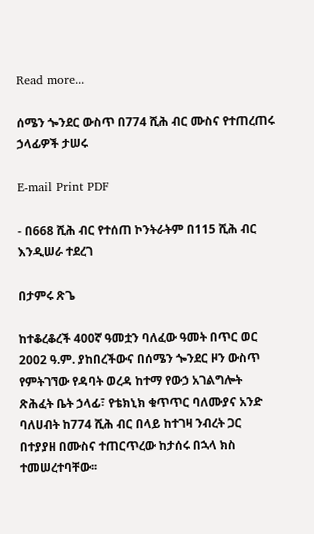Read more...

ሰሜን ጐንደር ውስጥ በ774 ሺሕ ብር ሙስና የተጠረጠሩ ኃላፊዎች ታሠሩ

E-mail Print PDF

- በ668 ሺሕ ብር የተሰጠ ኮንትራትም በ115 ሺሕ ብር እንዲሠራ ተደረገ

በታምሩ ጽጌ

ከተቆረቆረች 400ኛ ዓመቷን ባለፈው ዓመት በጥር ወር 2002 ዓ.ም. ያከበረችውና በሰሜን ጐንደር ዞን ውስጥ የምትገኘው የዳባት ወረዳ ከተማ የውኃ አገልግሎት ጽሕፈት ቤት ኃላፊ፣ የቴክኒክ ቁጥጥር ባለሙያና አንድ ባለሀብት ከ774 ሺሕ ብር በላይ ከተገዛ ንብረት ጋር በተያያዘ በሙስና ተጠርጥረው ከታሰሩ በኋላ ክስ ተመሠረተባቸው፡፡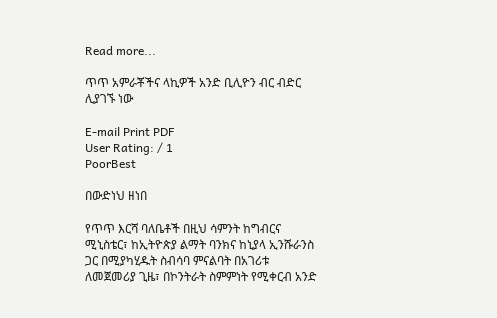Read more...

ጥጥ አምራቾችና ላኪዎች አንድ ቢሊዮን ብር ብድር ሊያገኙ ነው

E-mail Print PDF
User Rating: / 1
PoorBest

በውድነህ ዘነበ

የጥጥ እርሻ ባለቤቶች በዚህ ሳምንት ከግብርና ሚኒስቴር፣ ከኢትዮጵያ ልማት ባንክና ከኒያላ ኢንሹራንስ ጋር በሚያካሂዱት ስብሳባ ምናልባት በአገሪቱ ለመጀመሪያ ጊዜ፣ በኮንትራት ስምምነት የሚቀርብ አንድ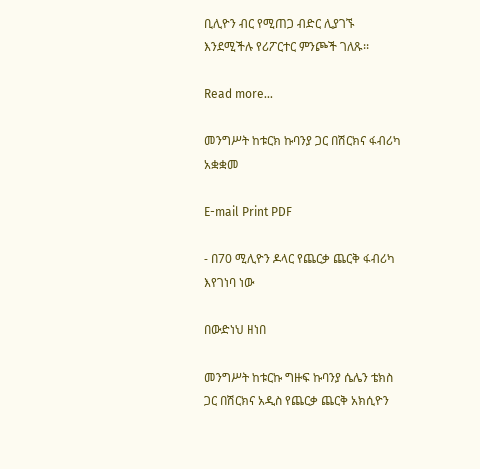ቢሊዮን ብር የሚጠጋ ብድር ሊያገኙ እንደሚችሉ የሪፖርተር ምንጮች ገለጹ፡፡

Read more...

መንግሥት ከቱርክ ኩባንያ ጋር በሽርክና ፋብሪካ አቋቋመ

E-mail Print PDF

- በ70 ሚሊዮን ዶላር የጨርቃ ጨርቅ ፋብሪካ እየገነባ ነው

በውድነህ ዘነበ

መንግሥት ከቱርኩ ግዙፍ ኩባንያ ሴሌን ቴክስ ጋር በሽርክና አዲስ የጨርቃ ጨርቅ አክሲዮን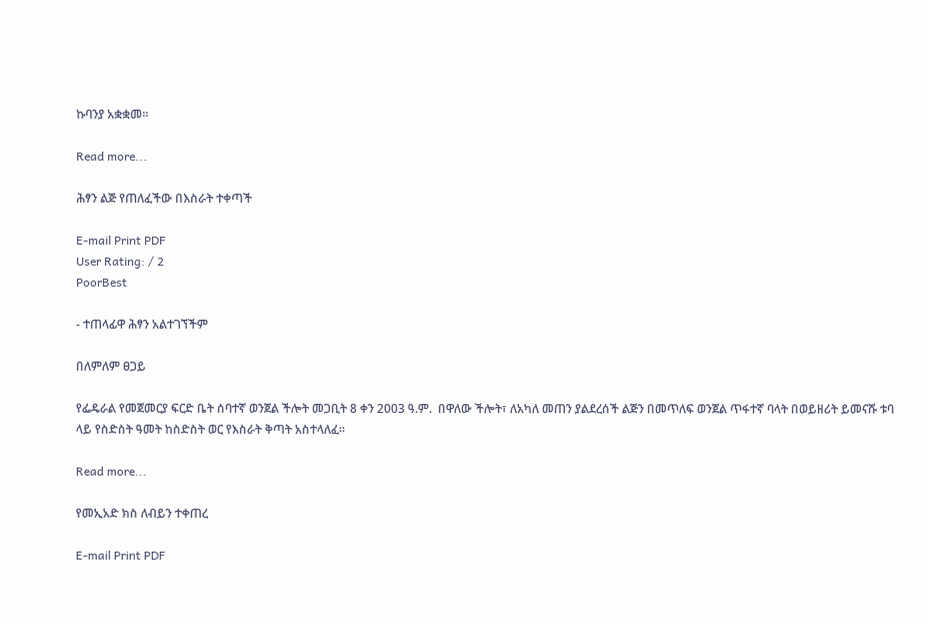ኩባንያ አቋቋመ፡፡

Read more...

ሕፃን ልጅ የጠለፈችው በእስራት ተቀጣች

E-mail Print PDF
User Rating: / 2
PoorBest

- ተጠላፊዋ ሕፃን አልተገኘችም

በለምለም ፀጋይ

የፌዴራል የመጀመርያ ፍርድ ቤት ሰባተኛ ወንጀል ችሎት መጋቢት 8 ቀን 2003 ዓ.ም.  በዋለው ችሎት፣ ለአካለ መጠን ያልደረሰች ልጅን በመጥለፍ ወንጀል ጥፋተኛ ባላት በወይዘሪት ይመናሹ ቱባ ላይ የስድስት ዓመት ከስድስት ወር የእስራት ቅጣት አስተላለፈ፡፡

Read more...

የመኢአድ ክስ ለብይን ተቀጠረ

E-mail Print PDF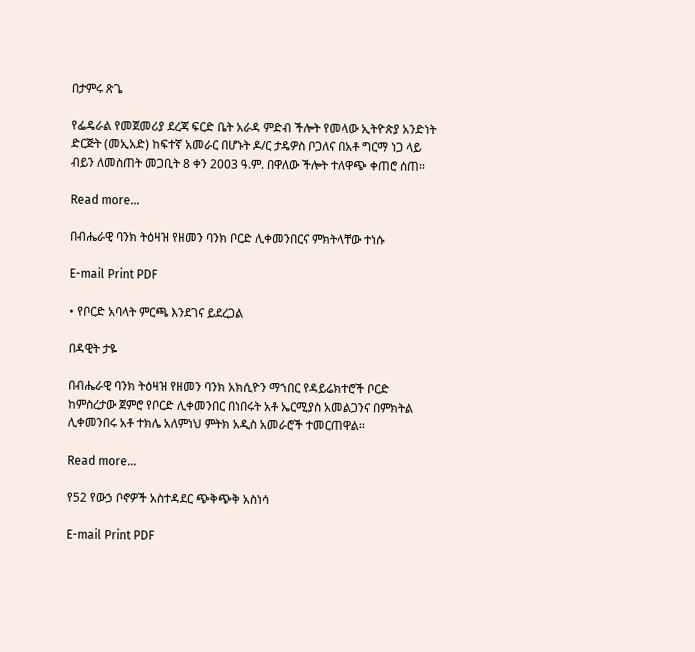በታምሩ ጽጌ

የፌዴራል የመጀመሪያ ደረጃ ፍርድ ቤት አራዳ ምድብ ችሎት የመላው ኢትዮጵያ አንድነት ድርጅት (መኢአድ) ከፍተኛ አመራር በሆኑት ዶ/ር ታዴዎስ ቦጋለና በአቶ ግርማ ነጋ ላይ ብይን ለመስጠት መጋቢት 8 ቀን 2003 ዓ.ም. በዋለው ችሎት ተለዋጭ ቀጠሮ ሰጠ፡፡

Read more...

በብሔራዊ ባንክ ትዕዛዝ የዘመን ባንክ ቦርድ ሊቀመንበርና ምክትላቸው ተነሱ

E-mail Print PDF

• የቦርድ አባላት ምርጫ እንደገና ይደረጋል

በዳዊት ታዬ

በብሔራዊ ባንክ ትዕዛዝ የዘመን ባንክ አክሲዮን ማኀበር የዳይሬክተሮች ቦርድ ከምስረታው ጀምሮ የቦርድ ሊቀመንበር በነበሩት አቶ ኤርሚያስ አመልጋንና በምክትል ሊቀመንበሩ አቶ ተክሌ አለምነህ ምትክ አዲስ አመራሮች ተመርጠዋል፡፡

Read more...

የ52 የውኃ ቦኖዎች አስተዳደር ጭቅጭቅ አስነሳ

E-mail Print PDF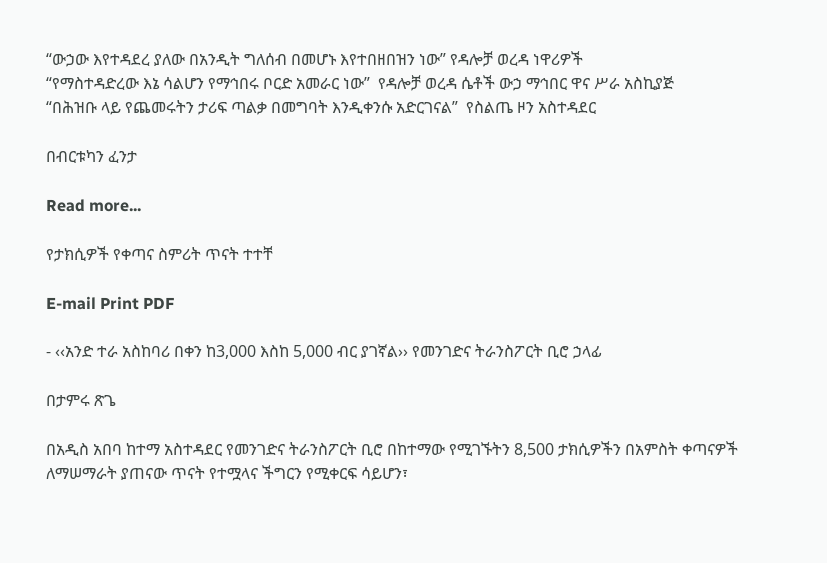“ውኃው እየተዳደረ ያለው በአንዲት ግለሰብ በመሆኑ እየተበዘበዝን ነው” የዳሎቻ ወረዳ ነዋሪዎች
“የማስተዳድረው እኔ ሳልሆን የማኅበሩ ቦርድ አመራር ነው”  የዳሎቻ ወረዳ ሴቶች ውኃ ማኅበር ዋና ሥራ አስኪያጅ
“በሕዝቡ ላይ የጨመሩትን ታሪፍ ጣልቃ በመግባት እንዲቀንሱ አድርገናል”  የስልጤ ዞን አስተዳደር

በብርቱካን ፈንታ

Read more...

የታክሲዎች የቀጣና ስምሪት ጥናት ተተቸ

E-mail Print PDF

- ‹‹አንድ ተራ አስከባሪ በቀን ከ3,000 እስከ 5,000 ብር ያገኛል›› የመንገድና ትራንስፖርት ቢሮ ኃላፊ

በታምሩ ጽጌ

በአዲስ አበባ ከተማ አስተዳደር የመንገድና ትራንስፖርት ቢሮ በከተማው የሚገኙትን 8,500 ታክሲዎችን በአምስት ቀጣናዎች ለማሠማራት ያጠናው ጥናት የተሟላና ችግርን የሚቀርፍ ሳይሆን፣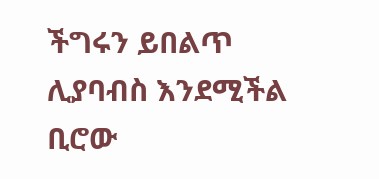ችግሩን ይበልጥ ሊያባብስ እንደሚችል ቢሮው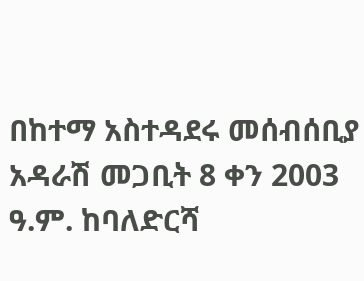በከተማ አስተዳደሩ መሰብሰቢያ አዳራሽ መጋቢት 8 ቀን 2003 ዓ.ም. ከባለድርሻ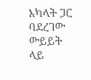አካላት ጋር ባደረገው ውይይት ላይ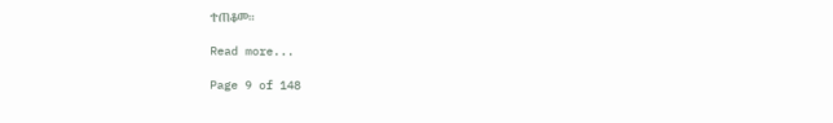ተጠቆመ፡፡

Read more...

Page 9 of 148